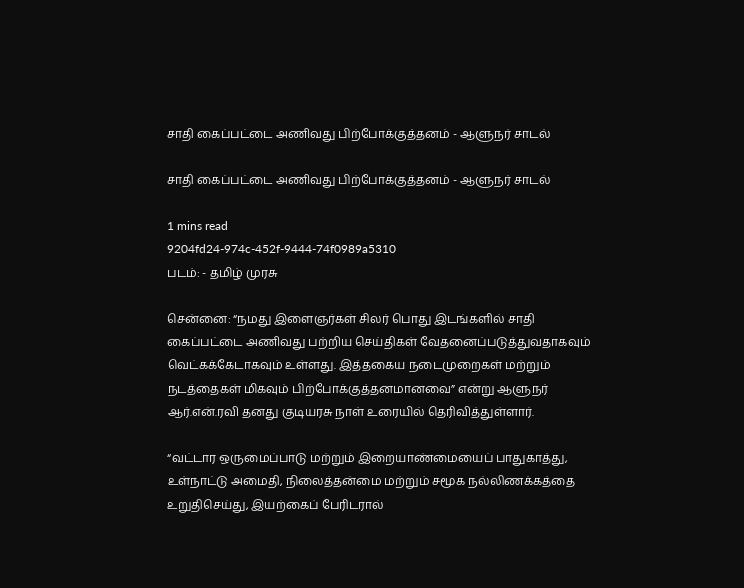சாதி கைப்பட்டை அணிவது பிற்போக்குத்தனம் - ஆளுநர் சாடல்

சாதி கைப்பட்டை அணிவது பிற்போக்குத்தனம் - ஆளுநர் சாடல்

1 mins read
9204fd24-974c-452f-9444-74f0989a5310
படம்: - தமிழ் முரசு

சென்னை: “நமது இளைஞர்கள் சிலர் பொது இடங்களில் சாதி கைப்பட்டை அணிவது பற்றிய செய்திகள் வேதனைப்படுத்துவதாகவும் வெட்கக்கேடாகவும் உள்ளது. இத்தகைய நடைமுறைகள் மற்றும் நடத்தைகள் மிகவும் பிற்போக்குத்தனமானவை” என்று ஆளுநர் ஆர்.என்.ரவி தனது குடியரசு நாள் உரையில் தெரிவித்துள்ளார்.

“வட்டார ஒருமைப்பாடு மற்றும் இறையாண்மையைப் பாதுகாத்து, உள்நாட்டு அமைதி, நிலைத்தன்மை மற்றும் சமூக நல்லிணக்கத்தை உறுதிசெய்து, இயற்கைப் பேரிடரால்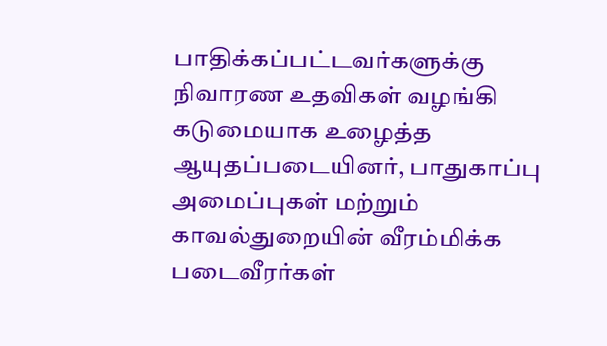பாதிக்கப்பட்டவர்களுக்கு நிவாரண உதவிகள் வழங்கி கடுமையாக உழைத்த ஆயுதப்படையினர், பாதுகாப்பு அமைப்புகள் மற்றும் காவல்துறையின் வீரம்மிக்க படைவீரர்கள்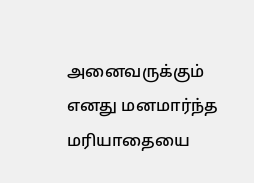அனைவருக்கும் எனது மனமார்ந்த மரியாதையை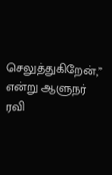செலுத்துகிறேன்,” என்று ஆளுநர் ரவி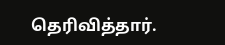தெரிவித்தார்.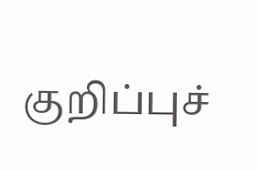குறிப்புச்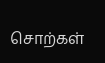சொற்கள்